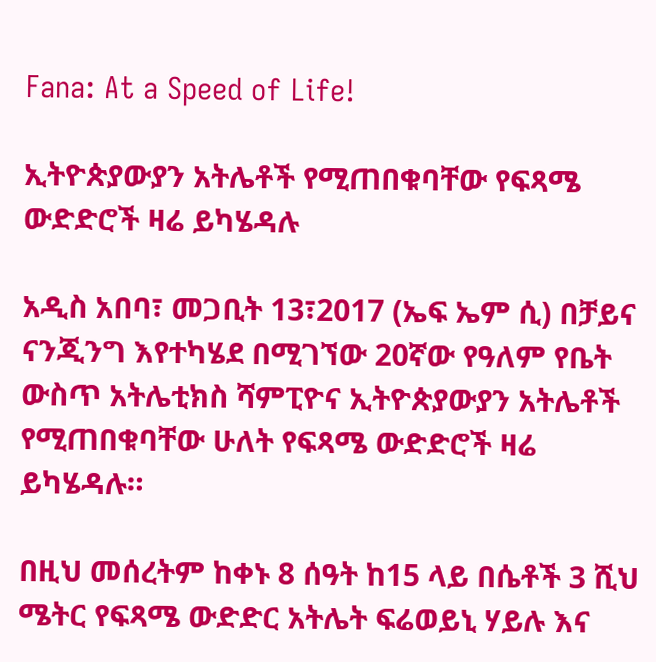Fana: At a Speed of Life!

ኢትዮጵያውያን አትሌቶች የሚጠበቁባቸው የፍጻሜ ውድድሮች ዛሬ ይካሄዳሉ

አዲስ አበባ፣ መጋቢት 13፣2017 (ኤፍ ኤም ሲ) በቻይና ናንጂንግ እየተካሄደ በሚገኘው 20ኛው የዓለም የቤት ውስጥ አትሌቲክስ ሻምፒዮና ኢትዮጵያውያን አትሌቶች የሚጠበቁባቸው ሁለት የፍጻሜ ውድድሮች ዛሬ ይካሄዳሉ።

በዚህ መሰረትም ከቀኑ 8 ሰዓት ከ15 ላይ በሴቶች 3 ሺህ ሜትር የፍጻሜ ውድድር አትሌት ፍሬወይኒ ሃይሉ እና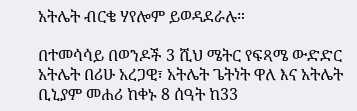አትሌት ብርቄ ሃየሎም ይወዳደራሉ።

በተመሳሳይ በወንዶች 3 ሺህ ሜትር የፍጻሜ ውድድር አትሌት በሪሁ አረጋዊ፣ አትሌት ጌትነት ዋለ እና አትሌት ቢኒያም መሐሪ ከቀኑ 8 ሰዓት ከ33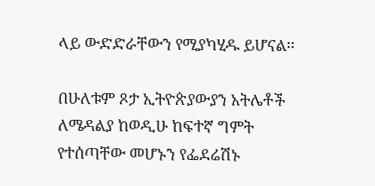ላይ ውድድራቸውን የሚያካሂዱ ይሆናል፡፡

በሁለቱም ጾታ ኢትዮጵያውያን አትሌቶች ለሜዳልያ ከወዲሁ ከፍተኛ ግምት የተሰጣቸው መሆኑን የፌደሬሽኑ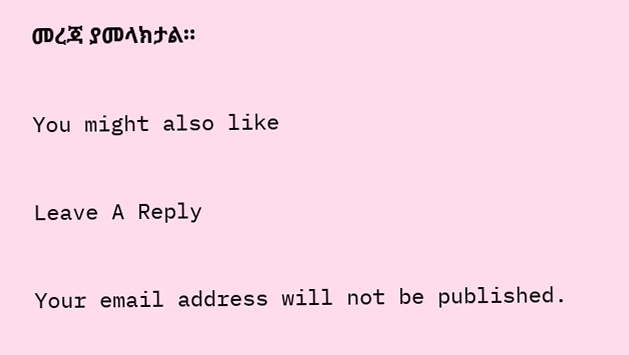መረጃ ያመላክታል።

You might also like

Leave A Reply

Your email address will not be published.